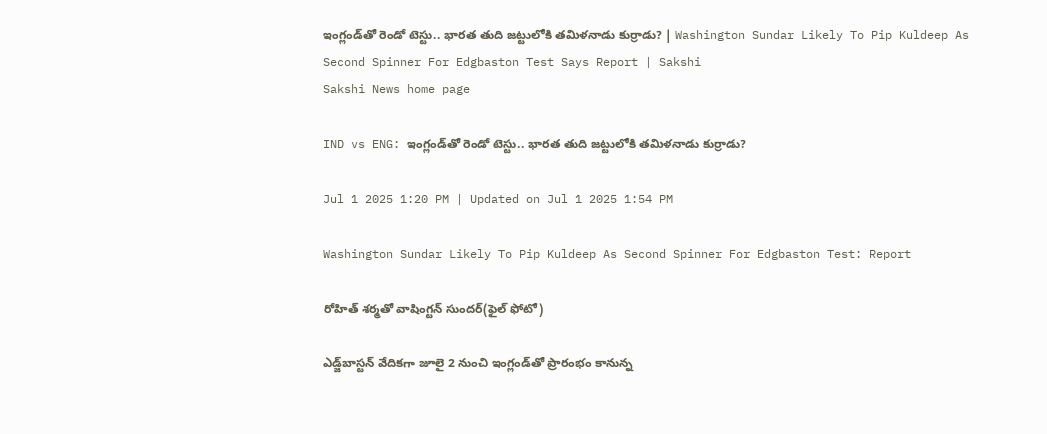ఇంగ్లండ్‌తో రెండో టెస్టు.. భార‌త తుది జ‌ట్టులోకి త‌మిళ‌నాడు కుర్రాడు? | Washington Sundar Likely To Pip Kuldeep As Second Spinner For Edgbaston Test Says Report | Sakshi
Sakshi News home page

IND vs ENG: ఇంగ్లండ్‌తో రెండో టెస్టు.. భార‌త తుది జ‌ట్టులోకి త‌మిళ‌నాడు కుర్రాడు?

Jul 1 2025 1:20 PM | Updated on Jul 1 2025 1:54 PM

Washington Sundar Likely To Pip Kuldeep As Second Spinner For Edgbaston Test: Report

రోహిత్‌ శర్మతో వాషింగ్టన్‌ సుందర్‌(ఫైల్‌ ఫోటో)

ఎడ్జ్‌బాస్ట‌న్ వేదిక‌గా జూలై 2 నుంచి ఇంగ్లండ్‌తో ప్రారంభం కానున్న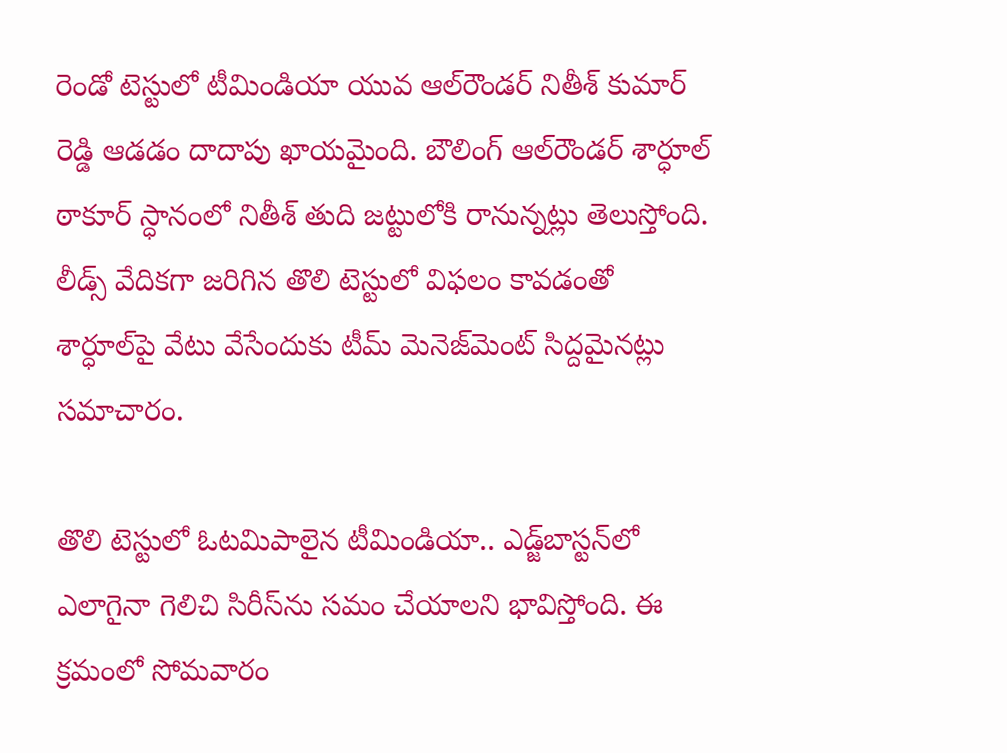రెండో టెస్టులో టీమిండియా యువ ఆల్‌రౌండ‌ర్ నితీశ్ కుమార్ రెడ్డి ఆడ‌డం దాదాపు ఖాయ‌మైంది. బౌలింగ్ ఆల్‌రౌండ‌ర్ శార్ధూల్ ఠాకూర్ స్ధానంలో నితీశ్ తుది జ‌ట్టులోకి రానున్నట్లు తెలుస్తోంది. లీడ్స్ వేదిక‌గా జ‌రిగిన తొలి టెస్టులో విఫలం కావడంతో  శార్ధూల్‌పై వేటు వేసేందుకు టీమ్ మెనెజ్‌మెంట్ సిద్ద‌మైన‌ట్లు స‌మాచారం.

తొలి టెస్టులో ఓట‌మిపాలైన టీమిండియా.. ఎడ్జ్‌బాస్ట‌న్‌లో ఎలాగైనా గెలిచి సిరీస్‌ను స‌మం చేయాల‌ని భావిస్తోంది. ఈ క్ర‌మంలో సోమ‌వారం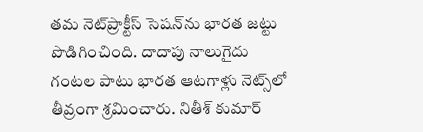త‌మ నెట్‌ప్రాక్టీస్ సెష‌న్‌ను భార‌త జ‌ట్టు పొడిగించింది. దాదాపు నాలుగైదు గంట‌ల పాటు భార‌త ఆట‌గాళ్లు నెట్స్‌లో తీవ్రంగా శ్ర‌మించారు. నితీశ్ కుమార్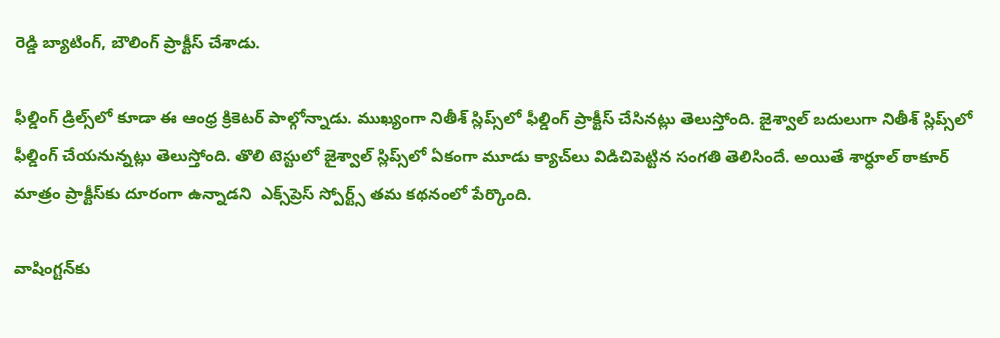రెడ్డి బ్యాటింగ్‌, బౌలింగ్‌ ప్రాక్టీస్ చేశాడు.

ఫీల్డింగ్ డ్రిల్స్‌లో కూడా ఈ ఆంధ్ర క్రికెట‌ర్ పాల్గోన్నాడు. ముఖ్యంగా నితీశ్ స్లిప్స్‌లో ఫీల్డింగ్ ప్రాక్టీస్ చేసిన‌ట్లు తెలుస్తోంది. జైశ్వాల్ బ‌దులుగా నితీశ్ స్లిప్స్‌లో ఫీల్డింగ్ చేయ‌నున్న‌ట్లు తెలుస్తోంది. తొలి టెస్టులో జైశ్వాల్ స్లిప్స్‌లో ఏకంగా మూడు క్యాచ్‌లు విడిచిపెట్టిన సంగ‌తి తెలిసిందే. అయితే శార్ధూల్ ఠాకూర్‌ మాత్రం ప్రాక్టీస్‌కు దూరంగా ఉన్నాడ‌ని  ఎక్స్‌ప్రెస్ స్పోర్ట్స్ త‌మ క‌థ‌నంలో పేర్కొంది.

వాషింగ్ట‌న్‌కు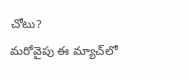చోటు?
మ‌రోవైపు ఈ మ్యాచ్‌లో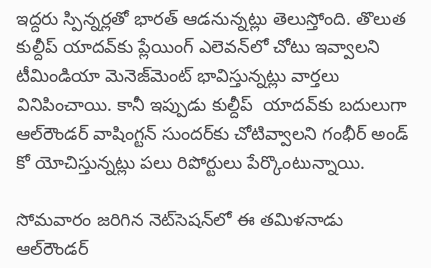ఇద్ద‌రు స్పిన్న‌ర్ల‌తో భార‌త్ ఆడ‌నున్నట్లు తెలుస్తోంది. తొలుత కుల్దీప్ యాద‌వ్‌కు ప్లేయింగ్ ఎలెవన్‌లో చోటు ఇవ్వాల‌ని టీమిండియా మెనెజ్‌మెంట్ భావిస్తున్న‌ట్లు వార్త‌లు వినిపించాయి. కానీ ఇప్పుడు కుల్దీప్  యాదవ్‌కు బ‌దులుగా ఆల్‌రౌండ‌ర్ వాషింగ్ట‌న్ సుంద‌ర్‌కు చోటివ్వాల‌ని గంభీర్ అండ్ కో యోచిస్తున్న‌ట్లు ప‌లు రిపోర్టులు పేర్కొంటున్నాయి.

సోమ‌వారం జ‌రిగిన నెట్‌సెష‌న్‌లో ఈ త‌మిళ‌నాడు ఆల్‌రౌండ‌ర్‌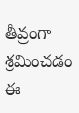తీవ్రంగా శ్ర‌మించ‌డం ఈ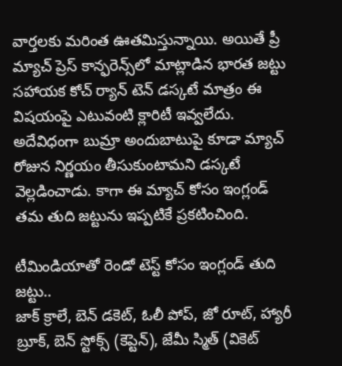వార్త‌లకు మ‌రింత ఊత‌మిస్తున్నాయి. అయితే ప్రీ మ్యాచ్ ప్రెస్‌ కాన్ఫ‌రెన్స్‌లో మాట్లాడిన భార‌త జ‌ట్టు స‌హాయ‌క కోచ్ ర్యాన్ టెన్‌ డస్కటే మాత్రం ఈ విష‌యంపై ఎటువంటి క్లారిటీ ఇవ్వ‌లేదు. అదేవిధంగా బుమ్రా అందుబాటుపై కూడా మ్యాచ్ రోజున నిర్ణ‌యం తీసుకుంటామ‌ని డ‌స్క‌టే వెల్ల‌డించాడు. కాగా ఈ మ్యాచ్‌ కోసం ఇంగ్లండ్‌ తమ తుది జట్టును ఇప్పటికే ప్రకటించింది.

టీమిండియాతో రెండో టెస్ట్‌ కోసం ఇంగ్లండ్‌ తుది జట్టు..
జాక్ క్రాలే, బెన్ డకెట్, ఓలీ పోప్, జో రూట్, హ్యారీ బ్రూక్, బెన్ స్టోక్స్ (కెప్టెన్), జేమీ స్మిత్ (వికెట్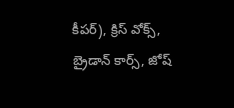కీపర్), క్రిస్ వోక్స్, బ్రైడాన్ కార్స్, జోష్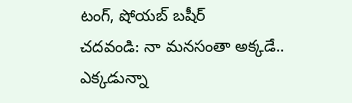టంగ్, షోయబ్ బషీర్
చదవండి: నా మనసంతా అక్కడే.. ఎక్కడున్నా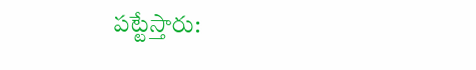పట్టేస్తారు: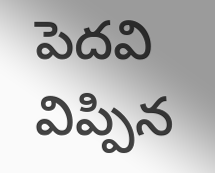పెదవి విప్పిన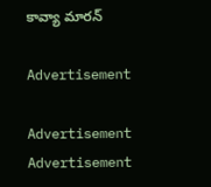కావ్యా మారన్‌

Advertisement

Advertisement
Advertisement